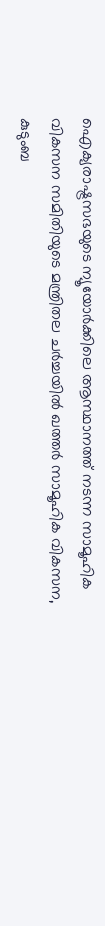ഐക്യരാഷ്ട്രസഭയുടെ ന്യൂയോർക്കിലെ ആസ്ഥാനത്ത് നടന്ന സാമൂഹിക വികസന സമിതിയുടെ മന്ത്രിതല ചർച്ചയിൽ ഖത്തർ സാമൂഹിക വികസന, കുടുംബ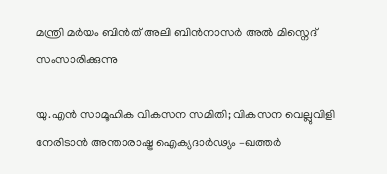മന്ത്രി മർയം ബിൻത് അലി ബിൻനാസർ അൽ മിസ്നെദ് സംസാരിക്കുന്നു

യു.എൻ സാമൂഹിക വികസന സമിതി; വികസന വെല്ലുവിളി നേരിടാൻ അന്താരാഷ്ട്ര ഐക്യദാർഢ്യം –ഖത്തർ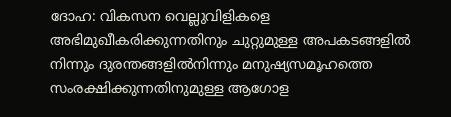ദോഹ: വികസന വെല്ലുവിളികളെ അഭിമുഖീകരിക്കുന്നതിനും ചുറ്റുമുള്ള അപകടങ്ങളിൽ നിന്നും ദുരന്തങ്ങളിൽനിന്നും മനുഷ്യസമൂഹത്തെ സംരക്ഷിക്കുന്നതിനുമുള്ള ആഗോള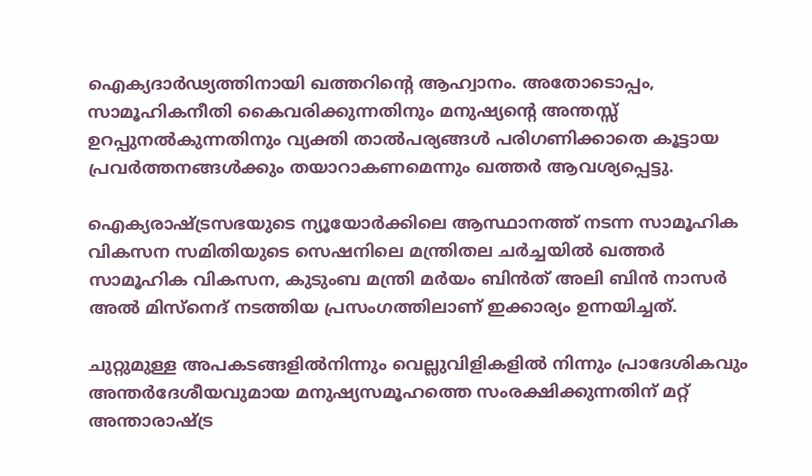ഐക്യദാർഢ്യത്തിനായി ഖത്തറിന്റെ ആഹ്വാനം. അതോടൊപ്പം, സാമൂഹികനീതി കൈവരിക്കുന്നതിനും മനുഷ്യന്റെ അന്തസ്സ് ഉറപ്പുനൽകുന്നതിനും വ്യക്തി താൽപര്യങ്ങൾ പരിഗണിക്കാതെ കൂട്ടായ പ്രവർത്തനങ്ങൾക്കും തയാറാകണമെന്നും ഖത്തർ ആവശ്യപ്പെട്ടു.

ഐക്യരാഷ്ട്രസഭയുടെ ന്യൂയോർക്കിലെ ആസ്ഥാനത്ത് നടന്ന സാമൂഹിക വികസന സമിതിയുടെ സെഷനിലെ മന്ത്രിതല ചർച്ചയിൽ ഖത്തർ സാമൂഹിക വികസന, കുടുംബ മന്ത്രി മർയം ബിൻത് അലി ബിൻ നാസർ അൽ മിസ്നെദ് നടത്തിയ പ്രസംഗത്തിലാണ് ഇക്കാര്യം ഉന്നയിച്ചത്.

ചുറ്റുമുള്ള അപകടങ്ങളിൽനിന്നും വെല്ലുവിളികളിൽ നിന്നും പ്രാദേശികവും അന്തർദേശീയവുമായ മനുഷ്യസമൂഹത്തെ സംരക്ഷിക്കുന്നതിന് മറ്റ് അന്താരാഷ്ട്ര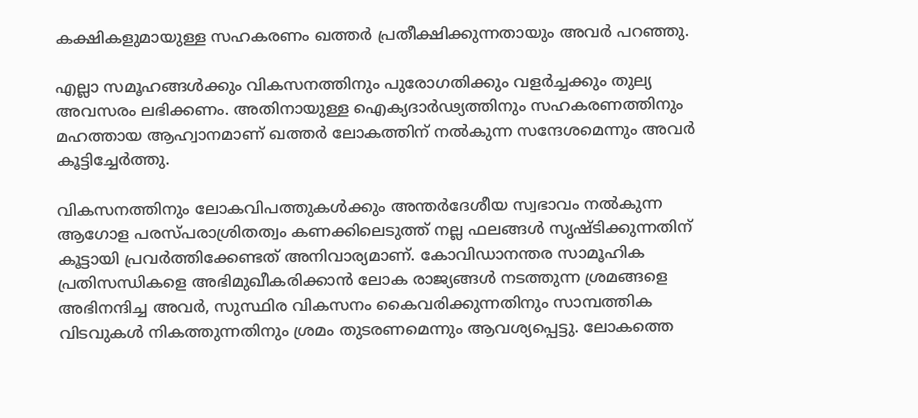കക്ഷികളുമായുള്ള സഹകരണം ഖത്തർ പ്രതീക്ഷിക്കുന്നതായും അവർ പറഞ്ഞു.

എല്ലാ സമൂഹങ്ങൾക്കും വികസനത്തിനും പുരോഗതിക്കും വളർച്ചക്കും തുല്യ അവസരം ലഭിക്കണം. അതിനായുള്ള ഐക്യദാർഢ്യത്തിനും സഹകരണത്തിനും മഹത്തായ ആഹ്വാനമാണ് ഖത്തർ ലോകത്തിന് നൽകുന്ന സന്ദേശമെന്നും അവർ കൂട്ടിച്ചേർത്തു.

വികസനത്തിനും ലോകവിപത്തുകൾക്കും അന്തർദേശീയ സ്വഭാവം നൽകുന്ന ആഗോള പരസ്പരാശ്രിതത്വം കണക്കിലെടുത്ത് നല്ല ഫലങ്ങൾ സൃഷ്ടിക്കുന്നതിന് കൂട്ടായി പ്രവർത്തിക്കേണ്ടത് അനിവാര്യമാണ്. കോവിഡാനന്തര സാമൂഹിക പ്രതിസന്ധികളെ അഭിമുഖീകരിക്കാൻ ലോക രാജ്യങ്ങൾ നടത്തുന്ന ശ്രമങ്ങളെ അഭിനന്ദിച്ച അവർ, സുസ്ഥിര വികസനം കൈവരിക്കുന്നതിനും സാമ്പത്തിക വിടവുകൾ നികത്തുന്നതിനും ശ്രമം തുടരണമെന്നും ആവശ്യപ്പെട്ടു. ലോകത്തെ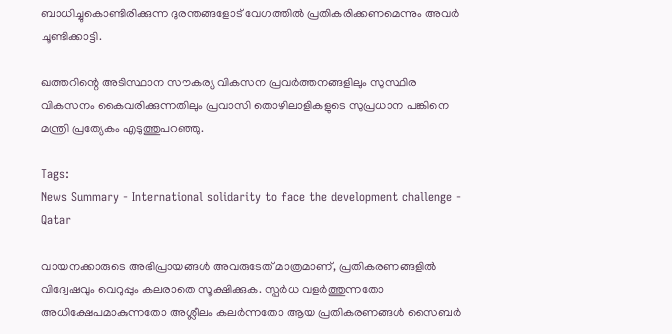ബാധിച്ചുകൊണ്ടിരിക്കുന്ന ദുരന്തങ്ങളോട് വേഗത്തിൽ പ്രതികരിക്കണമെന്നും അവർ ചൂണ്ടിക്കാട്ടി.

ഖത്തറിന്റെ അടിസ്ഥാന സൗകര്യ വികസന പ്രവർത്തനങ്ങളിലും സുസ്ഥിര വികസനം കൈവരിക്കുന്നതിലും പ്രവാസി തൊഴിലാളികളുടെ സുപ്രധാന പങ്കിനെ മന്ത്രി പ്രത്യേകം എടുത്തുപറഞ്ഞു.

Tags:
News Summary - International solidarity to face the development challenge - Qatar

വായനക്കാരുടെ അഭിപ്രായങ്ങള്‍ അവരുടേത് മാത്രമാണ്, പ്രതികരണങ്ങളിൽ വിദ്വേഷവും വെറുപ്പും കലരാതെ സൂക്ഷിക്കുക. സ്പർധ വളർത്തുന്നതോ അധിക്ഷേപമാകുന്നതോ അശ്ലീലം കലർന്നതോ ആയ പ്രതികരണങ്ങൾ സൈബർ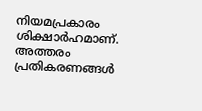നിയമപ്രകാരം ശിക്ഷാർഹമാണ്. അത്തരം പ്രതികരണങ്ങൾ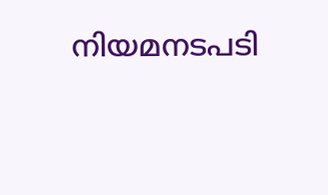നിയമനടപടി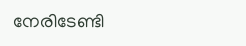നേരിടേണ്ടി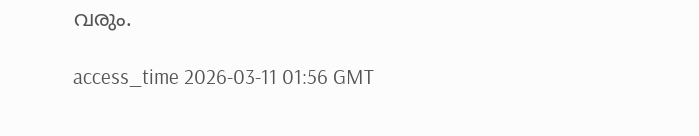വരും.

access_time 2026-03-11 01:56 GMT